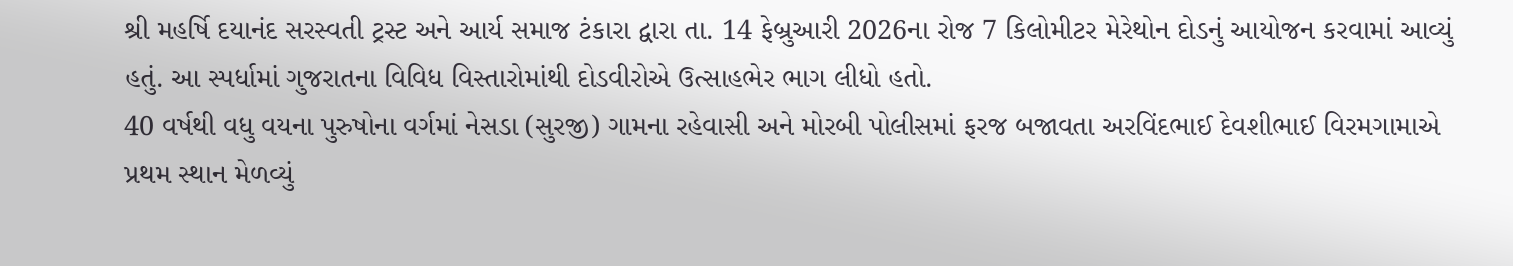શ્રી મહર્ષિ દયાનંદ સરસ્વતી ટ્રસ્ટ અને આર્ય સમાજ ટંકારા દ્વારા તા. 14 ફેબ્રુઆરી 2026ના રોજ 7 કિલોમીટર મેરેથોન દોડનું આયોજન કરવામાં આવ્યું હતું. આ સ્પર્ધામાં ગુજરાતના વિવિધ વિસ્તારોમાંથી દોડવીરોએ ઉત્સાહભેર ભાગ લીધો હતો.
40 વર્ષથી વધુ વયના પુરુષોના વર્ગમાં નેસડા (સુરજી) ગામના રહેવાસી અને મોરબી પોલીસમાં ફરજ બજાવતા અરવિંદભાઈ દેવશીભાઈ વિરમગામાએ પ્રથમ સ્થાન મેળવ્યું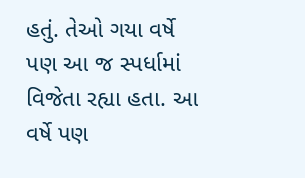હતું. તેઓ ગયા વર્ષે પણ આ જ સ્પર્ધામાં વિજેતા રહ્યા હતા. આ વર્ષે પણ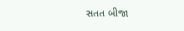સતત બીજા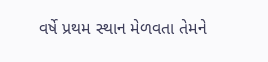વર્ષે પ્રથમ સ્થાન મેળવતા તેમને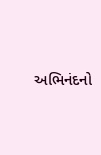અભિનંદનો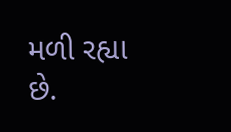મળી રહ્યા છે.